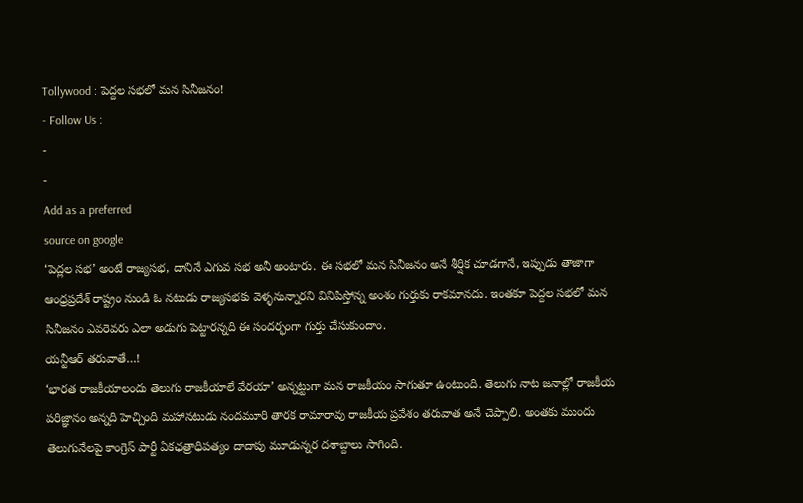Tollywood : పెద్దల సభలో మన సినీజనం!
- Follow Us :
-
-
Add as a preferred
source on google
‘పెద్లల సభ’ అంటే రాజ్యసభ, దానినే ఎగువ సభ అనీ అంటారు. ఈ సభలో మన సినీజనం అనే శీర్షిక చూడగానే, ఇప్పుడు తాజాగా ఆంధ్రప్రదేశ్ రాష్ట్రం నుండి ఓ నటుడు రాజ్యసభకు వెళ్ళనున్నారని వినిపిస్తోన్న అంశం గుర్తుకు రాకమానదు. ఇంతకూ పెద్దల సభలో మన సినీజనం ఎవరెవరు ఎలా అడుగు పెట్టారన్నది ఈ సందర్భంగా గుర్తు చేసుకుందాం.
యన్టీఆర్ తరువాతే…!
‘భారత రాజకీయాలందు తెలుగు రాజకీయాలే వేరయా’ అన్నట్టుగా మన రాజకీయం సాగుతూ ఉంటుంది. తెలుగు నాట జనాల్లో రాజకీయ పరిజ్ఞానం అన్నది హెచ్చింది మహానటుడు నందమూరి తారక రామారావు రాజకీయ ప్రవేశం తరువాత అనే చెప్పాలి. అంతకు ముందు తెలుగునేలపై కాంగ్రెస్ పార్టీ ఏకఛత్రాధిపత్యం దాదాపు మూడున్నర దశాబ్దాలు సాగింది.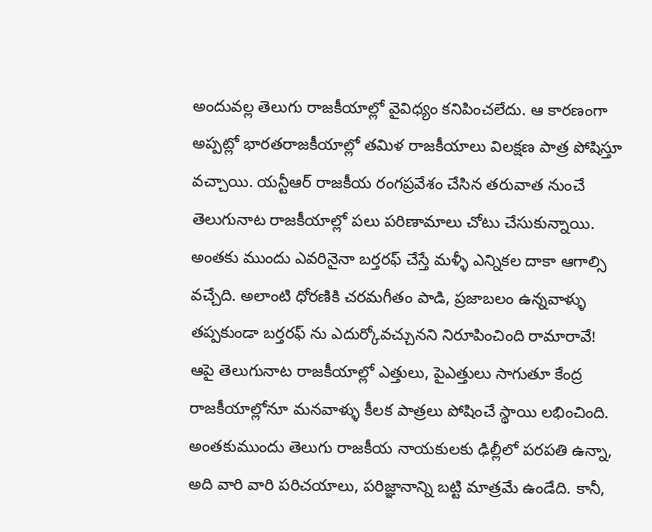అందువల్ల తెలుగు రాజకీయాల్లో వైవిధ్యం కనిపించలేదు. ఆ కారణంగా అప్పట్లో భారతరాజకీయాల్లో తమిళ రాజకీయాలు విలక్షణ పాత్ర పోషిస్తూ వచ్చాయి. యన్టీఆర్ రాజకీయ రంగప్రవేశం చేసిన తరువాత నుంచే తెలుగునాట రాజకీయాల్లో పలు పరిణామాలు చోటు చేసుకున్నాయి. అంతకు ముందు ఎవరినైనా బర్తరఫ్ చేస్తే మళ్ళీ ఎన్నికల దాకా ఆగాల్సి వచ్చేది. అలాంటి ధోరణికి చరమగీతం పాడి, ప్రజాబలం ఉన్నవాళ్ళు తప్పకుండా బర్తరఫ్ ను ఎదుర్కోవచ్చునని నిరూపించింది రామారావే! ఆపై తెలుగునాట రాజకీయాల్లో ఎత్తులు, పైఎత్తులు సాగుతూ కేంద్ర రాజకీయాల్లోనూ మనవాళ్ళు కీలక పాత్రలు పోషించే స్థాయి లభించింది. అంతకుముందు తెలుగు రాజకీయ నాయకులకు ఢిల్లీలో పరపతి ఉన్నా, అది వారి వారి పరిచయాలు, పరిజ్ఞానాన్ని బట్టి మాత్రమే ఉండేది. కానీ,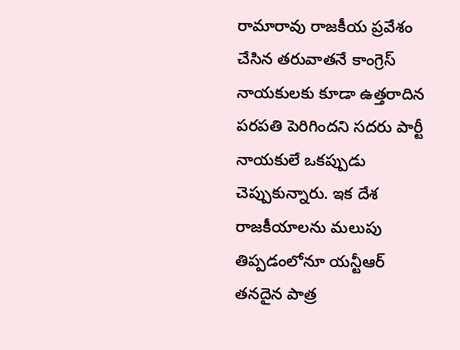రామారావు రాజకీయ ప్రవేశం చేసిన తరువాతనే కాంగ్రెస్ నాయకులకు కూడా ఉత్తరాదిన పరపతి పెరిగిందని సదరు పార్టీ నాయకులే ఒకప్పుడు చెప్పుకున్నారు. ఇక దేశ రాజకీయాలను మలుపు తిప్పడంలోనూ యన్టీఆర్ తనదైన పాత్ర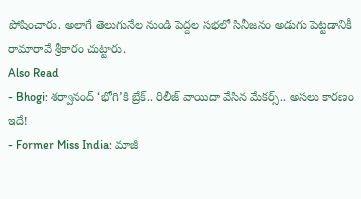పోషించారు. అలాగే తెలుగునేల నుండి పెద్దల సభలో సినీజనం అడుగు పెట్టడానికీ రామారావే శ్రీకారం చుట్టారు.
Also Read
- Bhogi: శర్వానంద్ ‘భోగి’కి బ్రేక్.. రిలీజ్ వాయిదా వేసిన మేకర్స్.. అసలు కారణం ఇదే!
- Former Miss India: మాజీ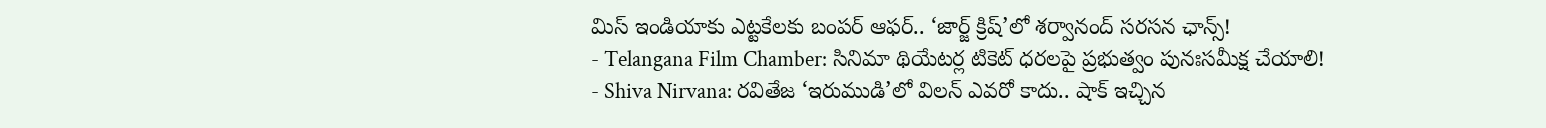మిస్ ఇండియాకు ఎట్టకేలకు బంపర్ ఆఫర్.. ‘జార్జ్ క్రిష్’లో శర్వానంద్ సరసన ఛాన్స్!
- Telangana Film Chamber: సినిమా థియేటర్ల టికెట్ ధరలపై ప్రభుత్వం పునఃసమీక్ష చేయాలి!
- Shiva Nirvana: రవితేజ ‘ఇరుముడి’లో విలన్ ఎవరో కాదు.. షాక్ ఇచ్చిన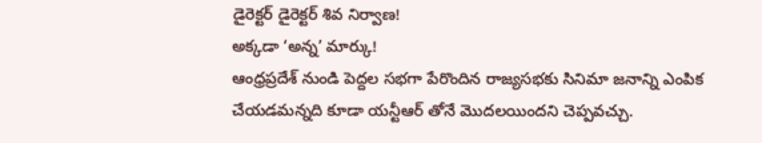డైరెక్టర్ డైరెక్టర్ శివ నిర్వాణ!
అక్కడా ‘అన్న’ మార్కు!
ఆంధ్రప్రదేశ్ నుండి పెద్దల సభగా పేరొందిన రాజ్యసభకు సినిమా జనాన్ని ఎంపిక చేయడమన్నది కూడా యన్టీఆర్ తోనే మొదలయిందని చెప్పవచ్చు.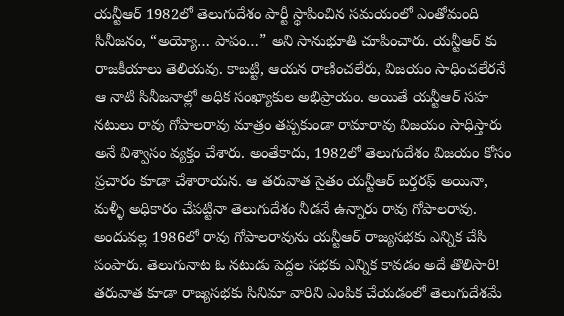యన్టీఆర్ 1982లో తెలుగుదేశం పార్టీ స్థాపించిన సమయంలో ఎంతోమంది సినీజనం, “అయ్యో… పాపం…” అని సానుభూతి చూపించారు. యన్టీఆర్ కు రాజకీయాలు తెలియవు. కాబట్టి, ఆయన రాణించలేరు, విజయం సాధించలేరనే ఆ నాటి సినీజనాల్లో అధిక సంఖ్యాకుల అభిప్రాయం. అయితే యన్టీఆర్ సహ నటులు రావు గోపాలరావు మాత్రం తప్పకుండా రామారావు విజయం సాధిస్తారు అనే విశ్వాసం వ్యక్తం చేశారు. అంతేకాదు, 1982లో తెలుగుదేశం విజయం కోసం ప్రచారం కూడా చేశారాయన. ఆ తరువాత సైతం యన్టీఆర్ బర్తరఫ్ అయినా, మళ్ళీ అధికారం చేపట్టినా తెలుగుదేశం నీడనే ఉన్నారు రావు గోపాలరావు. అందువల్ల 1986లో రావు గోపాలరావును యన్టీఆర్ రాజ్యసభకు ఎన్నిక చేసి పంపారు. తెలుగునాట ఓ నటుడు పెద్దల సభకు ఎన్నిక కావడం అదే తొలిసారి!
తరువాత కూడా రాజ్యసభకు సినిమా వారిని ఎంపిక చేయడంలో తెలుగుదేశమే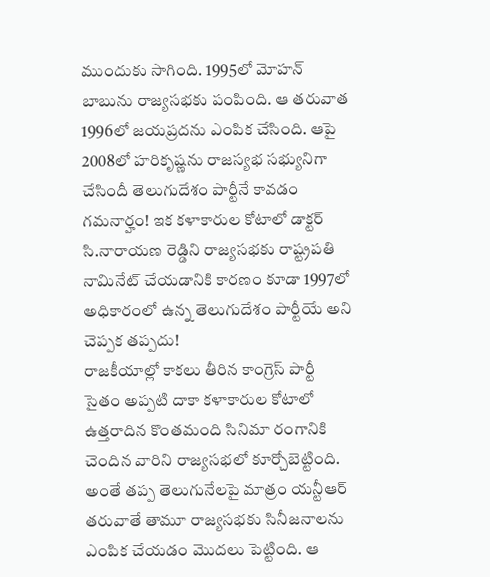ముందుకు సాగింది. 1995లో మోహన్ బాబును రాజ్యసభకు పంపింది. ఆ తరువాత 1996లో జయప్రదను ఎంపిక చేసింది. ఆపై 2008లో హరికృష్ణను రాజస్యభ సభ్యునిగా చేసిందీ తెలుగుదేశం పార్టీనే కావడం గమనార్హం! ఇక కళాకారుల కోటాలో డాక్టర్ సి.నారాయణ రెడ్డిని రాజ్యసభకు రాష్ట్రపతి నామినేట్ చేయడానికి కారణం కూడా 1997లో అధికారంలో ఉన్న తెలుగుదేశం పార్టీయే అని చెప్పక తప్పదు!
రాజకీయాల్లో కాకలు తీరిన కాంగ్రెస్ పార్టీ సైతం అప్పటి దాకా కళాకారుల కోటాలో ఉత్తరాదిన కొంతమంది సినిమా రంగానికి చెందిన వారిని రాజ్యసభలో కూర్చోబెట్టింది. అంతే తప్ప తెలుగునేలపై మాత్రం యన్టీఆర్ తరువాతే తామూ రాజ్యసభకు సినీజనాలను ఎంపిక చేయడం మొదలు పెట్టింది. ఆ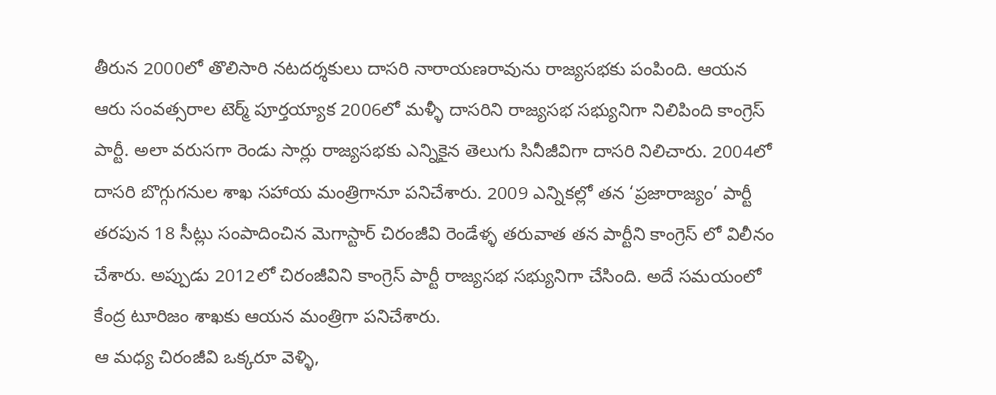తీరున 2000లో తొలిసారి నటదర్శకులు దాసరి నారాయణరావును రాజ్యసభకు పంపింది. ఆయన ఆరు సంవత్సరాల టెర్మ్ పూర్తయ్యాక 2006లో మళ్ళీ దాసరిని రాజ్యసభ సభ్యునిగా నిలిపింది కాంగ్రెస్ పార్టీ. అలా వరుసగా రెండు సార్లు రాజ్యసభకు ఎన్నికైన తెలుగు సినీజీవిగా దాసరి నిలిచారు. 2004లో దాసరి బొగ్గుగనుల శాఖ సహాయ మంత్రిగానూ పనిచేశారు. 2009 ఎన్నికల్లో తన ‘ప్రజారాజ్యం’ పార్టీ తరపున 18 సీట్లు సంపాదించిన మెగాస్టార్ చిరంజీవి రెండేళ్ళ తరువాత తన పార్టీని కాంగ్రెస్ లో విలీనం చేశారు. అప్పుడు 2012లో చిరంజీవిని కాంగ్రెస్ పార్టీ రాజ్యసభ సభ్యునిగా చేసింది. అదే సమయంలో కేంద్ర టూరిజం శాఖకు ఆయన మంత్రిగా పనిచేశారు.
ఆ మధ్య చిరంజీవి ఒక్కరూ వెళ్ళి,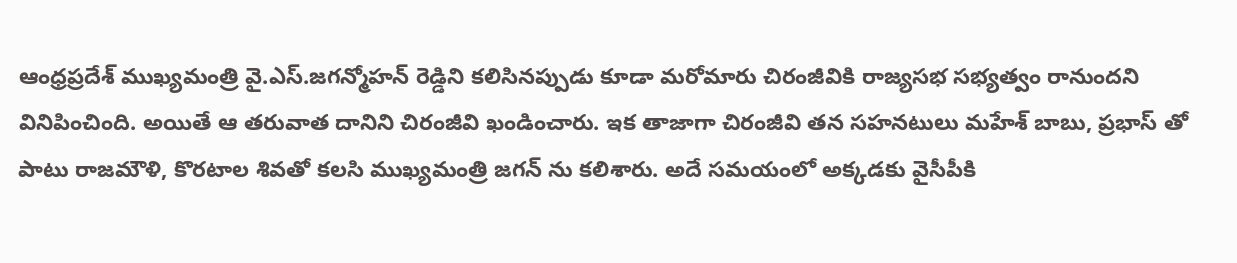ఆంధ్రప్రదేశ్ ముఖ్యమంత్రి వై.ఎస్.జగన్మోహన్ రెడ్డిని కలిసినప్పుడు కూడా మరోమారు చిరంజీవికి రాజ్యసభ సభ్యత్వం రానుందని వినిపించింది. అయితే ఆ తరువాత దానిని చిరంజీవి ఖండించారు. ఇక తాజాగా చిరంజీవి తన సహనటులు మహేశ్ బాబు, ప్రభాస్ తో పాటు రాజమౌళి, కొరటాల శివతో కలసి ముఖ్యమంత్రి జగన్ ను కలిశారు. అదే సమయంలో అక్కడకు వైసీపీకి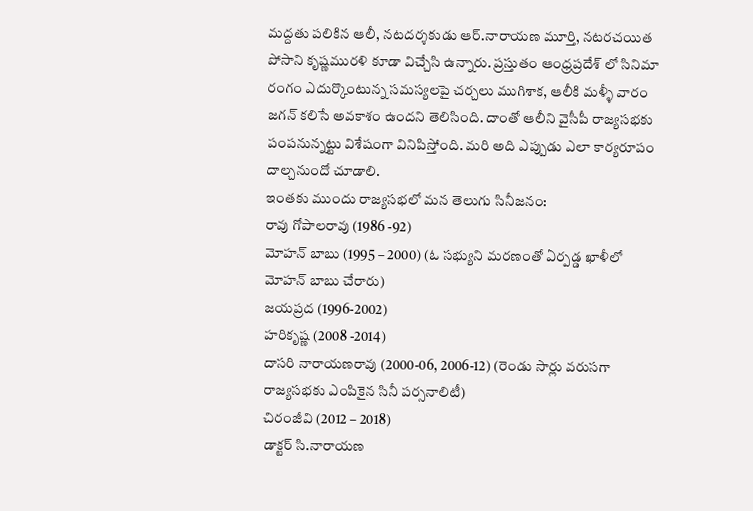మద్దతు పలికిన ఆలీ, నటదర్శకుడు ఆర్.నారాయణ మూర్తి, నటరచయిత పోసాని కృష్ణమురళి కూడా విచ్చేసి ఉన్నారు. ప్రస్తుతం ఆంధ్రప్రదేశ్ లో సినిమా రంగం ఎదుర్కొంటున్న సమస్యలపై చర్చలు ముగిశాక, ఆలీకి మళ్ళీ వారం జగన్ కలిసే అవకాశం ఉందని తెలిసింది. దాంతో ఆలీని వైసీపీ రాజ్యసభకు పంపనున్నట్టు విశేషంగా వినిపిస్తోంది. మరి అది ఎప్పుడు ఎలా కార్యరూపం దాల్చనుందో చూడాలి.
ఇంతకు ముందు రాజ్యసభలో మన తెలుగు సినీజనం:
రావు గోపాలరావు (1986 -92)
మోహన్ బాబు (1995 – 2000) (ఓ సభ్యుని మరణంతో ఏర్పడ్డ ఖాళీలో మోహన్ బాబు చేరారు)
జయప్రద (1996-2002)
హరికృష్ణ (2008 -2014)
దాసరి నారాయణరావు (2000-06, 2006-12) (రెండు సార్లు వరుసగా రాజ్యసభకు ఎంపికైన సినీ పర్సనాలిటీ)
చిరంజీవి (2012 – 2018)
డాక్టర్ సి.నారాయణ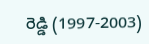రెడ్డి (1997-2003)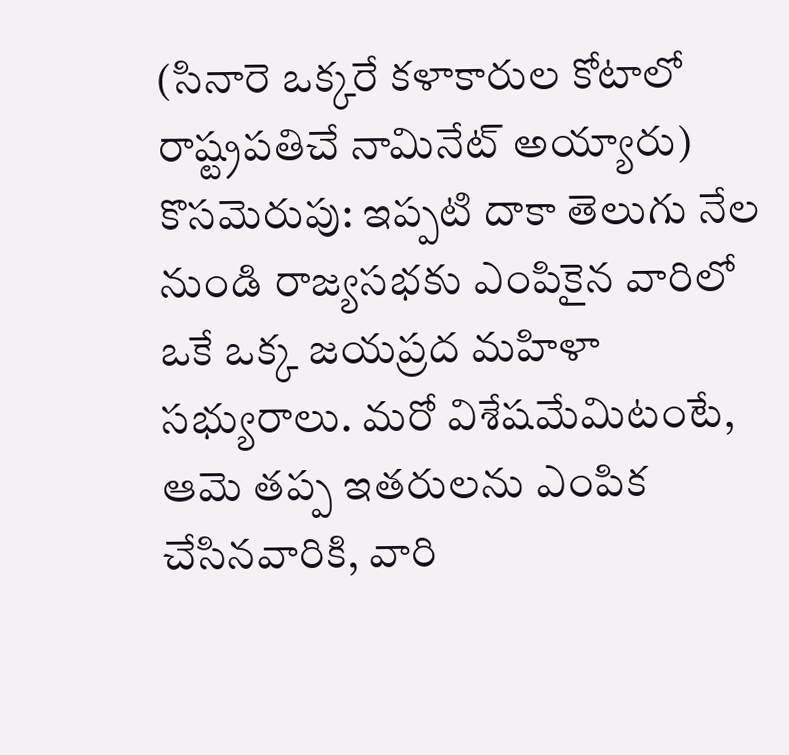(సినారె ఒక్కరే కళాకారుల కోటాలో రాష్ట్రపతిచే నామినేట్ అయ్యారు)
కొసమెరుపు: ఇప్పటి దాకా తెలుగు నేల నుండి రాజ్యసభకు ఎంపికైన వారిలో ఒకే ఒక్క జయప్రద మహిళా సభ్యురాలు. మరో విశేషమేమిటంటే, ఆమె తప్ప ఇతరులను ఎంపిక చేసినవారికి, వారి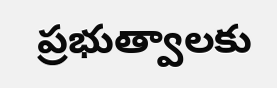ప్రభుత్వాలకు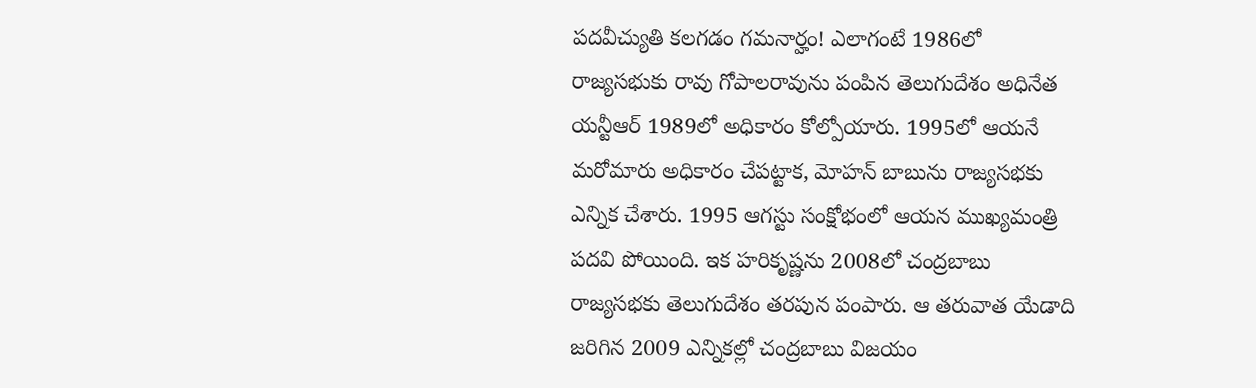పదవీచ్యుతి కలగడం గమనార్హం! ఎలాగంటే 1986లో రాజ్యసభుకు రావు గోపాలరావును పంపిన తెలుగుదేశం అధినేత యన్టీఆర్ 1989లో అధికారం కోల్పోయారు. 1995లో ఆయనే మరోమారు అధికారం చేపట్టాక, మోహన్ బాబును రాజ్యసభకు ఎన్నిక చేశారు. 1995 ఆగస్టు సంక్షోభంలో ఆయన ముఖ్యమంత్రి పదవి పోయింది. ఇక హరికృష్ణను 2008లో చంద్రబాబు రాజ్యసభకు తెలుగుదేశం తరపున పంపారు. ఆ తరువాత యేడాది జరిగిన 2009 ఎన్నికల్లో చంద్రబాబు విజయం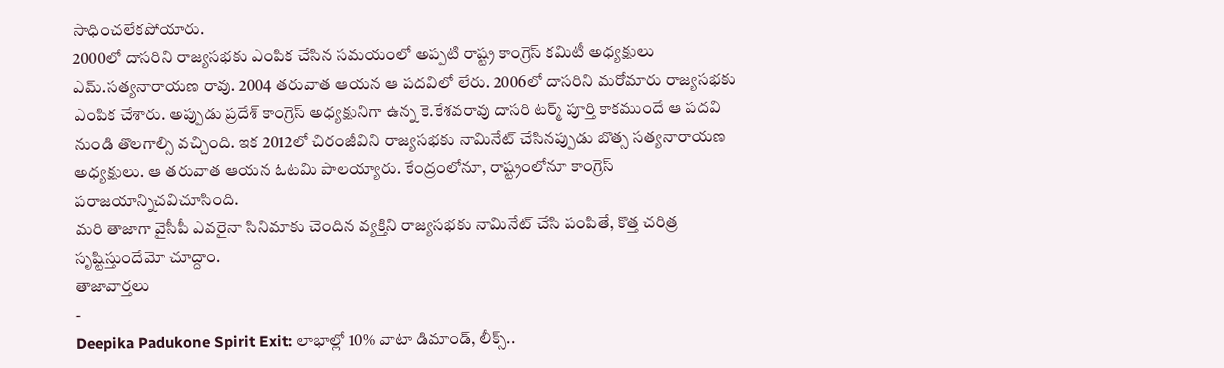సాధించలేకపోయారు.
2000లో దాసరిని రాజ్యసభకు ఎంపిక చేసిన సమయంలో అప్పటి రాష్ట్ర కాంగ్రెస్ కమిటీ అధ్యక్షులు ఎమ్.సత్యనారాయణ రావు. 2004 తరువాత ఆయన ఆ పదవిలో లేరు. 2006లో దాసరిని మరోమారు రాజ్యసభకు ఎంపిక చేశారు. అప్పుడు ప్రదేశ్ కాంగ్రెస్ అధ్యక్షునిగా ఉన్న కె.కేశవరావు దాసరి టర్మ్ పూర్తి కాకముందే ఆ పదవి నుండి తొలగాల్సి వచ్చింది. ఇక 2012లో చిరంజీవిని రాజ్యసభకు నామినేట్ చేసినప్పుడు బొత్స సత్యనారాయణ అధ్యక్షులు. ఆ తరువాత ఆయన ఓటమి పాలయ్యారు. కేంద్రంలోనూ, రాష్ట్రంలోనూ కాంగ్రెస్ పరాజయాన్నిచవిచూసింది.
మరి తాజాగా వైసీపీ ఎవరైనా సినిమాకు చెందిన వ్యక్తిని రాజ్యసభకు నామినేట్ చేసి పంపితే, కొత్త చరిత్ర సృష్టిస్తుందేమో చూద్దాం.
తాజావార్తలు
-
Deepika Padukone Spirit Exit: లాభాల్లో 10% వాటా డిమాండ్, లీక్స్..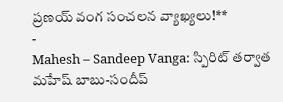ప్రణయ్ వంగ సంచలన వ్యాఖ్యలు!**
-
Mahesh – Sandeep Vanga: స్పిరిట్ తర్వాత మహేష్ బాబు-సందీప్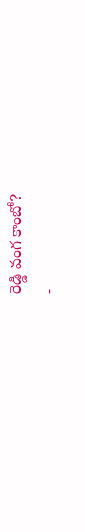రెడ్డి వంగ కాంబో?
-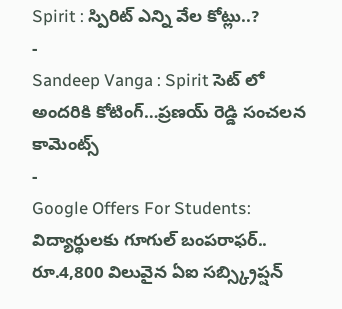Spirit : స్పిరిట్ ఎన్ని వేల కోట్లు..?
-
Sandeep Vanga : Spirit సెట్ లో అందరికి కోటింగ్…ప్రణయ్ రెడ్డి సంచలన కామెంట్స్
-
Google Offers For Students: విద్యార్థులకు గూగుల్ బంపరాఫర్.. రూ.4,800 విలువైన ఏఐ సబ్స్క్రిప్షన్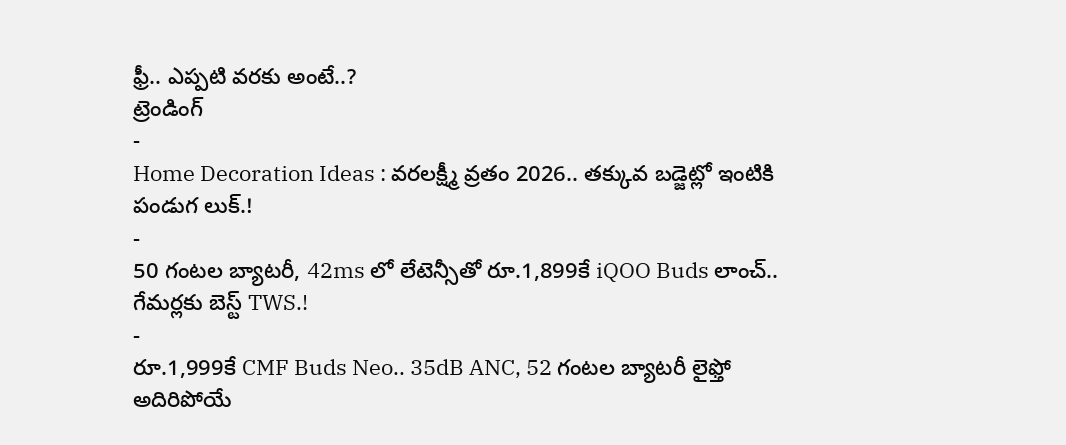ఫ్రీ.. ఎప్పటి వరకు అంటే..?
ట్రెండింగ్
-
Home Decoration Ideas : వరలక్ష్మీ వ్రతం 2026.. తక్కువ బడ్జెట్లో ఇంటికి పండుగ లుక్.!
-
50 గంటల బ్యాటరీ, 42ms లో లేటెన్సీతో రూ.1,899కే iQOO Buds లాంచ్.. గేమర్లకు బెస్ట్ TWS.!
-
రూ.1,999కే CMF Buds Neo.. 35dB ANC, 52 గంటల బ్యాటరీ లైఫ్తో అదిరిపోయే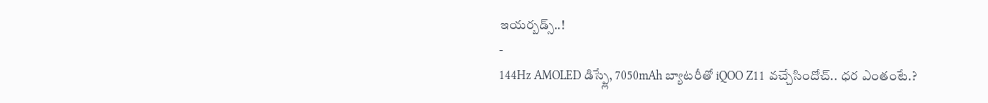ఇయర్బడ్స్..!
-
144Hz AMOLED డిస్ప్లే, 7050mAh బ్యాటరీతో iQOO Z11 వచ్చేసిందోచ్.. ధర ఎంతంటే.?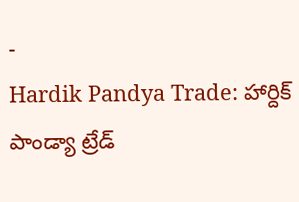-
Hardik Pandya Trade: హార్దిక్ పాండ్యా ట్రేడ్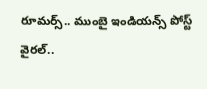రూమర్స్.. ముంబై ఇండియన్స్ పోస్ట్ వైరల్..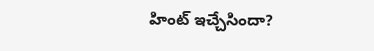హింట్ ఇచ్చేసిందా?